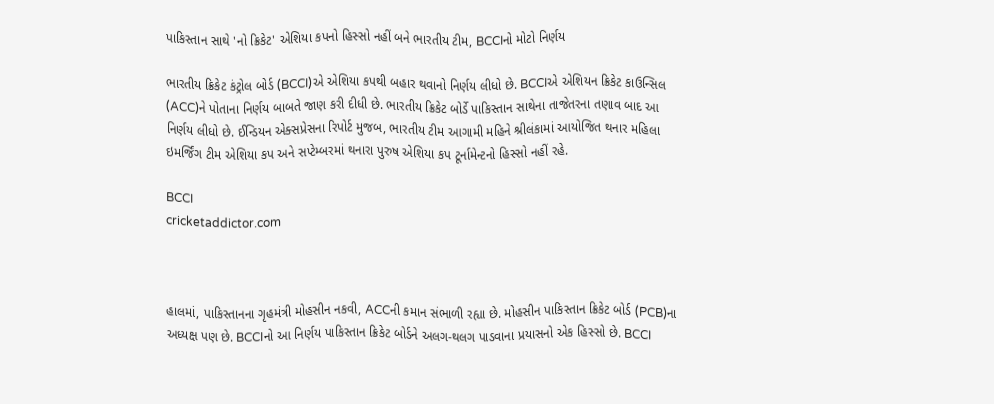પાકિસ્તાન સાથે 'નો ક્રિકેટ' એશિયા કપનો હિસ્સો નહીં બને ભારતીય ટીમ, BCCIનો મોટો નિર્ણય

ભારતીય ક્રિકેટ કંટ્રોલ બોર્ડ (BCCI)એ એશિયા કપથી બહાર થવાનો નિર્ણય લીધો છે. BCCIએ એશિયન ક્રિકેટ કાઉન્સિલ (ACC)ને પોતાના નિર્ણય બાબતે જાણ કરી દીધી છે. ભારતીય ક્રિકેટ બોર્ડે પાકિસ્તાન સાથેના તાજેતરના તણાવ બાદ આ નિર્ણય લીધો છે. ઈન્ડિયન એક્સપ્રેસના રિપોર્ટ મુજબ, ભારતીય ટીમ આગામી મહિને શ્રીલંકામાં આયોજિત થનાર મહિલા ઇમર્જિંગ ટીમ એશિયા કપ અને સપ્ટેમ્બરમાં થનારા પુરુષ એશિયા કપ ટૂર્નામેન્ટનો હિસ્સો નહીં રહે.

BCCI
cricketaddictor.com



હાલમાં, પાકિસ્તાનના ગૃહમંત્રી મોહસીન નકવી, ACCની કમાન સંભાળી રહ્યા છે. મોહસીન પાકિસ્તાન ક્રિકેટ બોર્ડ (PCB)ના અધ્યક્ષ પણ છે. BCCIનો આ નિર્ણય પાકિસ્તાન ક્રિકેટ બોર્ડને અલગ-થલગ પાડવાના પ્રયાસનો એક હિસ્સો છે. BCCI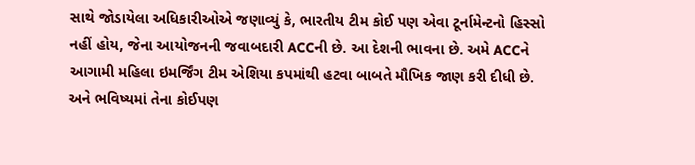સાથે જોડાયેલા અધિકારીઓએ જણાવ્યું કે, ભારતીય ટીમ કોઈ પણ એવા ટૂર્નામેન્ટનો હિસ્સો નહીં હોય, જેના આયોજનની જવાબદારી ACCની છે. આ દેશની ભાવના છે. અમે ACCને આગામી મહિલા ઇમર્જિંગ ટીમ એશિયા કપમાંથી હટવા બાબતે મૌખિક જાણ કરી દીધી છે. અને ભવિષ્યમાં તેના કોઈપણ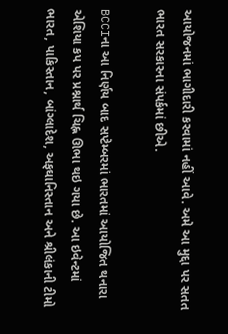આયોજનમાં ભાગીદારી કરવામાં નહીં આવે. અમે આ મુદ્દા પર સતત ભારત સરકારના સંપર્કમાં છીએ.

BCCIના આ નિર્ણય બાદ સપ્ટેમ્બરમાં ભારતમાં આયોજિત થનારા એશિયા કપ પર પ્રશ્નાર્થ ચિહ્ન ઊભા થઇ ગયા છે. આ ઇવેન્ટમાં ભારત, પાકિસ્તાન, બાંગ્લાદેશ, અફઘાનિસ્તાન અને શ્રીલંકાની ટીમો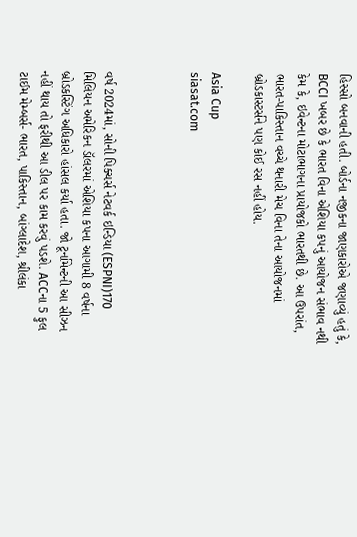હિસ્સો બનવાની હતી. બોર્ડના નજીકના જાણકારોએ જણાવ્યું હતું કે, BCCI ખબર છે કે ભારત વિના એશિયા કપનું આયોજન સંભાવ નથી કેમ કે, ઇવેન્ટના મોટાભાગના પ્રાયોજકો ભારતથી છે. આ ઉપરાંત, ભારત-પાકિસ્તાન વચ્ચે થનારી મેચ વિના તેના આયોજનમાં બ્રોડકાસ્ટર્સને પણ કોઈ રસ નહીં હોય.

Asia Cup
siasat.com



વર્ષ 2024માં, સોની પિક્ચર્સ નેટવર્ક ઇન્ડિયા (ESPNI)170 મિલિયન અમેરિકન ડૉલરમાં એશિયા કપના આગામી 8 વર્ષના બ્રોડકસ્ટિંગ અધિકારો હાંસલ કર્યા હતા. જો ટૂર્નામેન્ટની આ સીઝન નહીં થાય તો ફરીથી આ ડીલ પર કામ કરવું પડશે. ACCના 5 ફુલ ટાઈમ મેમ્બર્સ- ભારત, પાકિસ્તાન, બાંગ્લાદેશ, શ્રીલંકા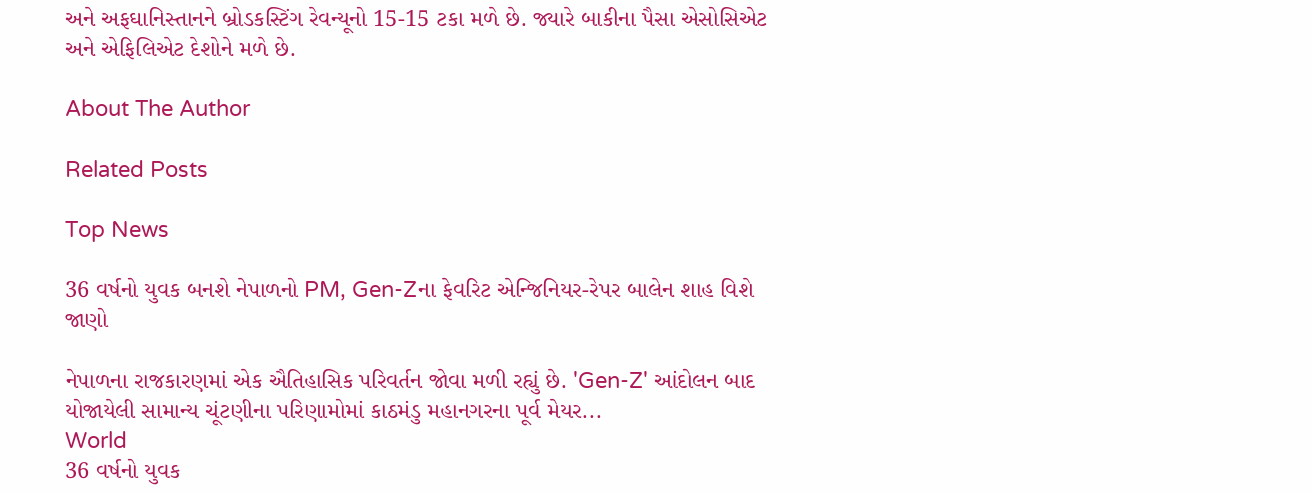અને અફઘાનિસ્તાનને બ્રોડકસ્ટિંગ રેવન્યૂનો 15-15 ટકા મળે છે. જ્યારે બાકીના પૈસા એસોસિએટ અને એફિલિએટ દેશોને મળે છે.

About The Author

Related Posts

Top News

36 વર્ષનો યુવક બનશે નેપાળનો PM, Gen-Zના ફેવરિટ એન્જિનિયર-રેપર બાલેન શાહ વિશે જાણો

નેપાળના રાજકારણમાં એક ઐતિહાસિક પરિવર્તન જોવા મળી રહ્યું છે. 'Gen-Z' આંદોલન બાદ યોજાયેલી સામાન્ય ચૂંટણીના પરિણામોમાં કાઠમંડુ મહાનગરના પૂર્વ મેયર...
World
36 વર્ષનો યુવક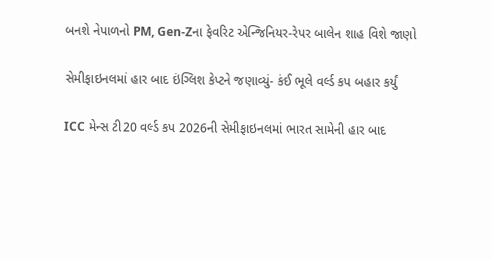બનશે નેપાળનો PM, Gen-Zના ફેવરિટ એન્જિનિયર-રેપર બાલેન શાહ વિશે જાણો

સેમીફાઇનલમાં હાર બાદ ઇંગ્લિશ કેપ્ટને જણાવ્યું- કંઈ ભૂલે વર્લ્ડ કપ બહાર કર્યું

ICC મેન્સ ટી20 વર્લ્ડ કપ 2026ની સેમીફાઇનલમાં ભારત સામેની હાર બાદ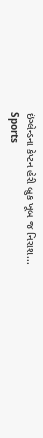ઇંગ્લેન્ડના કેપ્ટન હેરી બ્રુક ખૂબ જ નિરાશ...
Sports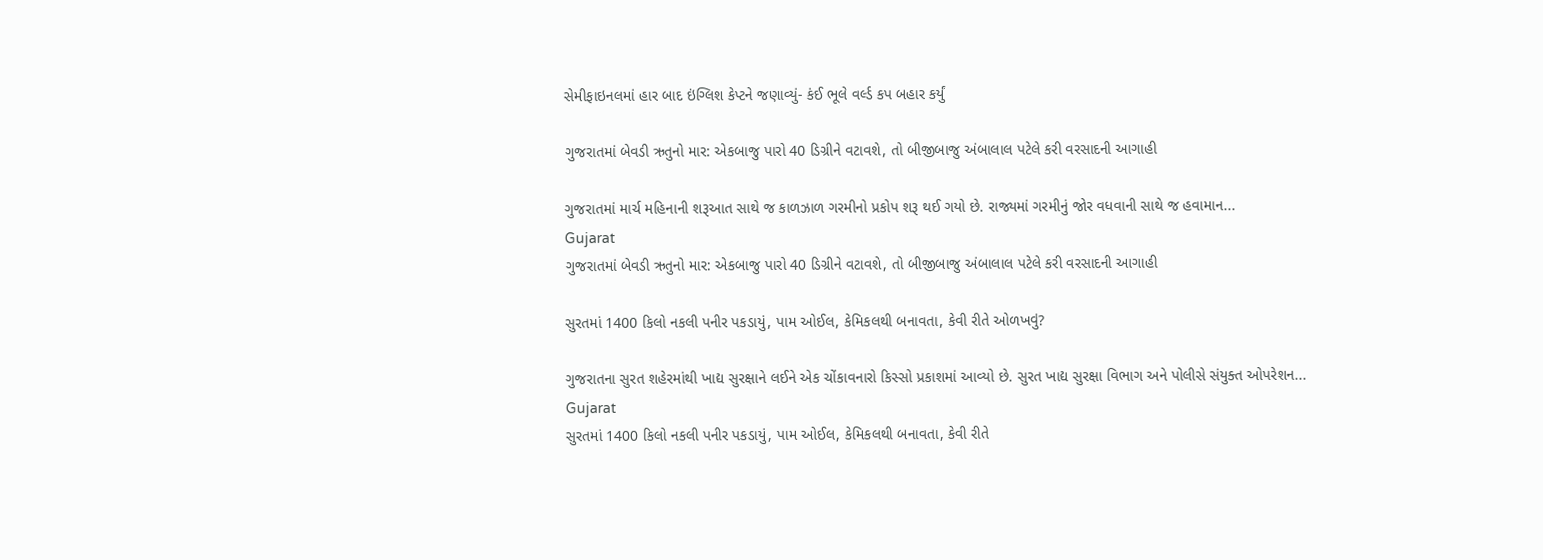સેમીફાઇનલમાં હાર બાદ ઇંગ્લિશ કેપ્ટને જણાવ્યું- કંઈ ભૂલે વર્લ્ડ કપ બહાર કર્યું

ગુજરાતમાં બેવડી ઋતુનો માર: એકબાજુ પારો 40 ડિગ્રીને વટાવશે, તો બીજીબાજુ અંબાલાલ પટેલે કરી વરસાદની આગાહી

ગુજરાતમાં માર્ચ મહિનાની શરૂઆત સાથે જ કાળઝાળ ગરમીનો પ્રકોપ શરૂ થઈ ગયો છે. રાજ્યમાં ગરમીનું જોર વધવાની સાથે જ હવામાન...
Gujarat
ગુજરાતમાં બેવડી ઋતુનો માર: એકબાજુ પારો 40 ડિગ્રીને વટાવશે, તો બીજીબાજુ અંબાલાલ પટેલે કરી વરસાદની આગાહી

સુરતમાં 1400 કિલો નકલી પનીર પકડાયું, પામ ઓઈલ, કેમિકલથી બનાવતા, કેવી રીતે ઓળખવું?

ગુજરાતના સુરત શહેરમાંથી ખાદ્ય સુરક્ષાને લઈને એક ચોંકાવનારો કિસ્સો પ્રકાશમાં આવ્યો છે. સુરત ખાદ્ય સુરક્ષા વિભાગ અને પોલીસે સંયુક્ત ઓપરેશન...
Gujarat
સુરતમાં 1400 કિલો નકલી પનીર પકડાયું, પામ ઓઈલ, કેમિકલથી બનાવતા, કેવી રીતે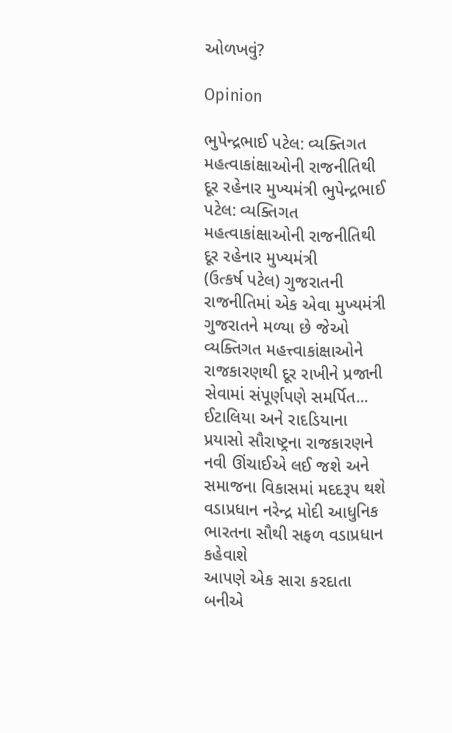ઓળખવું?

Opinion

ભુપેન્દ્રભાઈ પટેલ: વ્યક્તિગત મહત્વાકાંક્ષાઓની રાજનીતિથી દૂર રહેનાર મુખ્યમંત્રી ભુપેન્દ્રભાઈ પટેલ: વ્યક્તિગત મહત્વાકાંક્ષાઓની રાજનીતિથી દૂર રહેનાર મુખ્યમંત્રી
(ઉત્કર્ષ પટેલ) ગુજરાતની રાજનીતિમાં એક એવા મુખ્યમંત્રી ગુજરાતને મળ્યા છે જેઓ વ્યક્તિગત મહત્ત્વાકાંક્ષાઓને રાજકારણથી દૂર રાખીને પ્રજાની સેવામાં સંપૂર્ણપણે સમર્પિત...
ઈટાલિયા અને રાદડિયાના પ્રયાસો સૌરાષ્ટ્રના રાજકારણને નવી ઊંચાઈએ લઈ જશે અને સમાજના વિકાસમાં મદદરૂપ થશે
વડાપ્રધાન નરેન્દ્ર મોદી આધુનિક ભારતના સૌથી સફળ વડાપ્રધાન કહેવાશે
આપણે એક સારા કરદાતા બનીએ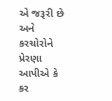એ જરૂરી છે અને કરચોરોને પ્રેરણા આપીએ કે કર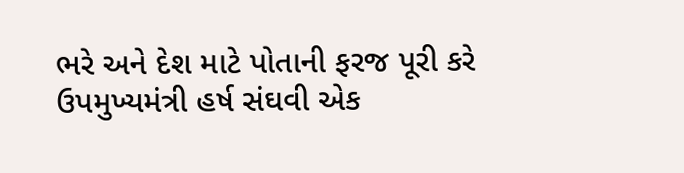ભરે અને દેશ માટે પોતાની ફરજ પૂરી કરે
ઉપમુખ્યમંત્રી હર્ષ સંઘવી એક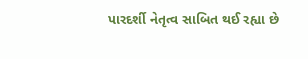પારદર્શી નેતૃત્વ સાબિત થઈ રહ્યા છે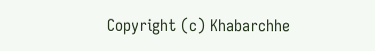Copyright (c) Khabarchhe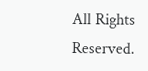All Rights Reserved.